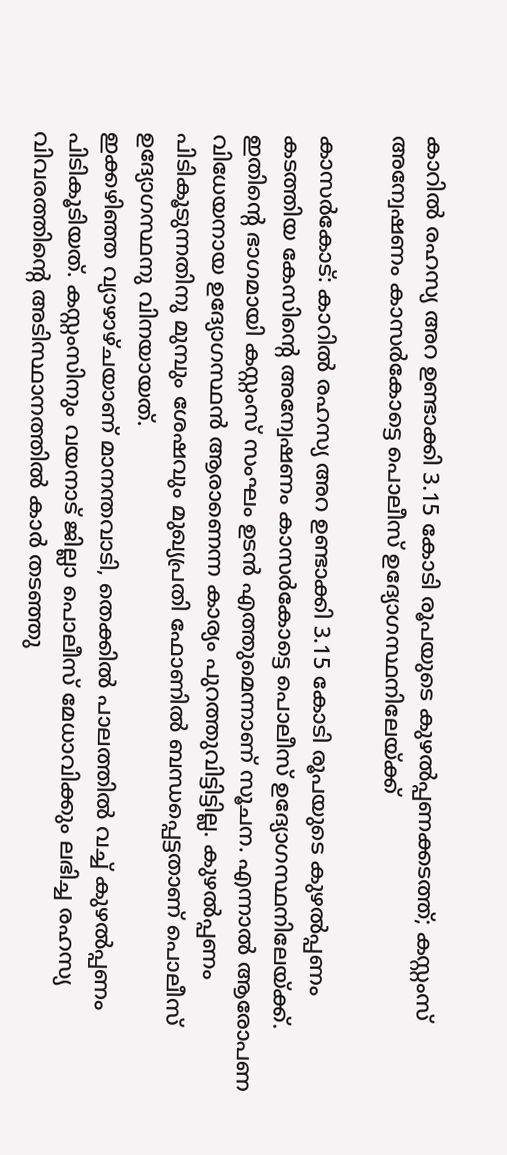കാറില്‍ രഹസ്യ അറ ഉണ്ടാക്കി 3.15 കോടി രൂപയുടെ കുഴല്‍പ്പണക്കടത്ത്; കസ്റ്റംസ് അന്വേഷണം കാസര്‍കോട്ടെ പൊലീസ് ഉദ്യോഗസ്ഥനിലേയ്ക്ക്

കാസര്‍കോട്: കാറില്‍ രഹസ്യ അറ ഉണ്ടാക്കി 3.15 കോടി രൂപയുടെ കുഴല്‍പ്പണം കടത്തിയ കേസിന്റെ അന്വേഷണം കാസര്‍കോട്ടെ പൊലീസ് ഉദ്യോഗസ്ഥനിലേയ്ക്ക്. ഇതിന്റെ ഭാഗമായി കസ്റ്റംസ് സംഘം ഉടന്‍ എത്തുമെന്നാണ് സൂചന. എന്നാല്‍ ആരോപണ വിധേയനായ ഉദ്യോഗസ്ഥന്‍ ആരാണെന്ന കാര്യം പുറത്തുവിട്ടിട്ടില്ല. കുഴല്‍പ്പണം പിടികൂടുന്നതിനു മുമ്പും ശേഷവും മുഖ്യപ്രതി ഫോണില്‍ ബന്ധപ്പെട്ടതാണ് പൊലീസ് ഉദ്യോഗസ്ഥനു വിനയായത്.
ഇക്കഴിഞ്ഞ വ്യാഴാഴ്ചയാണ് മാനന്തവാടി, തെക്കില്‍ പാലത്തില്‍ വച്ച് കുഴല്‍പ്പണം പിടികൂടിയത്. കസ്റ്റംസിനും വയനാട് ജില്ലാ പൊലീസ് മേധാവിക്കും ലഭിച്ച രഹസ്യ വിവരത്തിന്റെ അടിസ്ഥാനത്തില്‍ കാര്‍ തടഞ്ഞു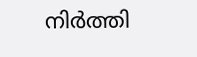നിര്‍ത്തി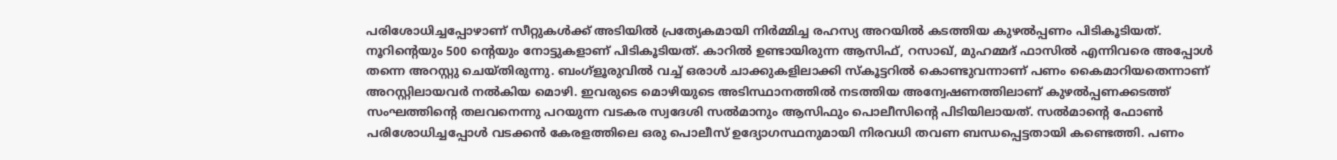പരിശോധിച്ചപ്പോഴാണ് സീറ്റുകള്‍ക്ക് അടിയില്‍ പ്രത്യേകമായി നിര്‍മ്മിച്ച രഹസ്യ അറയില്‍ കടത്തിയ കുഴല്‍പ്പണം പിടികൂടിയത്. നൂറിന്റെയും 500 ന്റെയും നോട്ടുകളാണ് പിടികൂടിയത്. കാറില്‍ ഉണ്ടായിരുന്ന ആസിഫ്, റസാഖ്, മുഹമ്മദ് ഫാസില്‍ എന്നിവരെ അപ്പോള്‍ തന്നെ അറസ്റ്റു ചെയ്തിരുന്നു. ബംഗ്‌ളൂരുവില്‍ വച്ച് ഒരാള്‍ ചാക്കുകളിലാക്കി സ്‌കൂട്ടറില്‍ കൊണ്ടുവന്നാണ് പണം കൈമാറിയതെന്നാണ് അറസ്റ്റിലായവര്‍ നല്‍കിയ മൊഴി. ഇവരുടെ മൊഴിയുടെ അടിസ്ഥാനത്തില്‍ നടത്തിയ അന്വേഷണത്തിലാണ് കുഴല്‍പ്പണക്കടത്ത് സംഘത്തിന്റെ തലവനെന്നു പറയുന്ന വടകര സ്വദേശി സല്‍മാനും ആസിഫും പൊലീസിന്റെ പിടിയിലായത്. സല്‍മാന്റെ ഫോണ്‍ പരിശോധിച്ചപ്പോള്‍ വടക്കന്‍ കേരളത്തിലെ ഒരു പൊലീസ് ഉദ്യോഗസ്ഥനുമായി നിരവധി തവണ ബന്ധപ്പെട്ടതായി കണ്ടെത്തി. പണം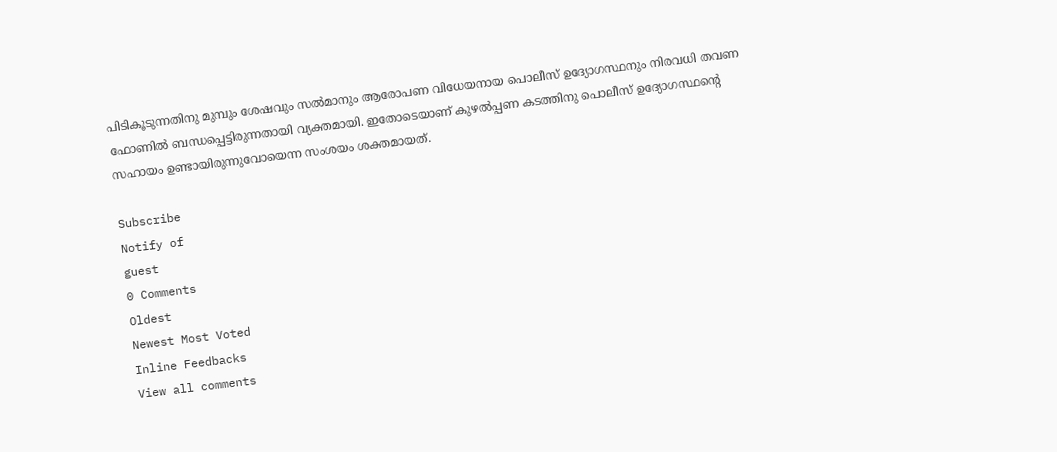പിടികൂടുന്നതിനു മുമ്പും ശേഷവും സല്‍മാനും ആരോപണ വിധേയനായ പൊലീസ് ഉദ്യോഗസ്ഥനും നിരവധി തവണ ഫോണില്‍ ബന്ധപ്പെട്ടിരുന്നതായി വ്യക്തമായി. ഇതോടെയാണ് കുഴല്‍പ്പണ കടത്തിനു പൊലീസ് ഉദ്യോഗസ്ഥന്റെ സഹായം ഉണ്ടായിരുന്നുവോയെന്ന സംശയം ശക്തമായത്.

Subscribe
Notify of
guest
0 Comments
Oldest
Newest Most Voted
Inline Feedbacks
View all comments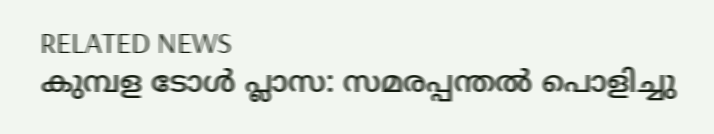RELATED NEWS
കുമ്പള ടോള്‍ പ്ലാസ: സമരപ്പന്തല്‍ പൊളിച്ചു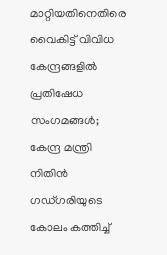മാറ്റിയതിനെതിരെ വൈകിട്ട് വിവിധ കേന്ദ്രങ്ങളില്‍ പ്രതിഷേധ സംഗമങ്ങള്‍; കേന്ദ്ര മന്ത്രി നിതിന്‍ ഗഡ്ഗരിയുടെ കോലം കത്തിച്ച്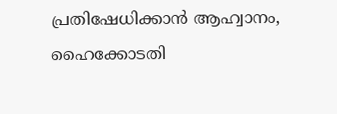പ്രതിഷേധിക്കാന്‍ ആഹ്വാനം, ഹൈക്കോടതി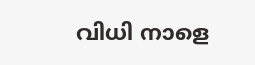വിധി നാളെ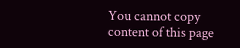You cannot copy content of this page